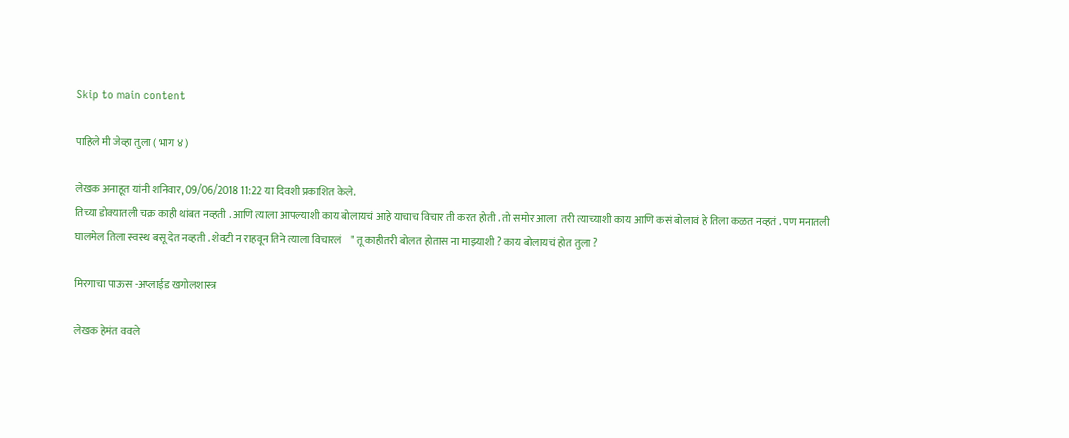Skip to main content

पाहिले मी जेव्हा तुला ( भाग ४ )

लेखक अनाहूत यांनी शनिवार, 09/06/2018 11:22 या दिवशी प्रकाशित केले.
तिच्या डोक्यातली चक्र काही थांबत नव्हती . आणि त्याला आपल्याशी काय बोलायचं आहे याचाच विचार ती करत होती . तो समोर आला  तरी त्याच्याशी काय आणि कसं बोलावं हे तिला कळत नव्हतं . पण मनातली घालमेल तिला स्वस्थ बसू देत नव्हती . शेवटी न राहवून तिने त्याला विचारलं    " तू काहीतरी बोलत होतास ना माझ्याशी ? काय बोलायचं होत तुला ?

मिरगाचा पाऊस -अप्लाईड खगोलशास्त्र

लेखक हेमंत ववले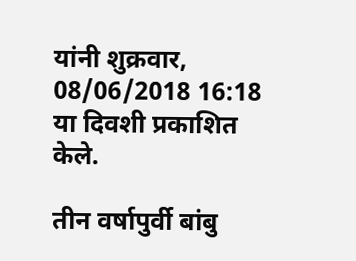यांनी शुक्रवार, 08/06/2018 16:18 या दिवशी प्रकाशित केले.

तीन वर्षापुर्वी बांबु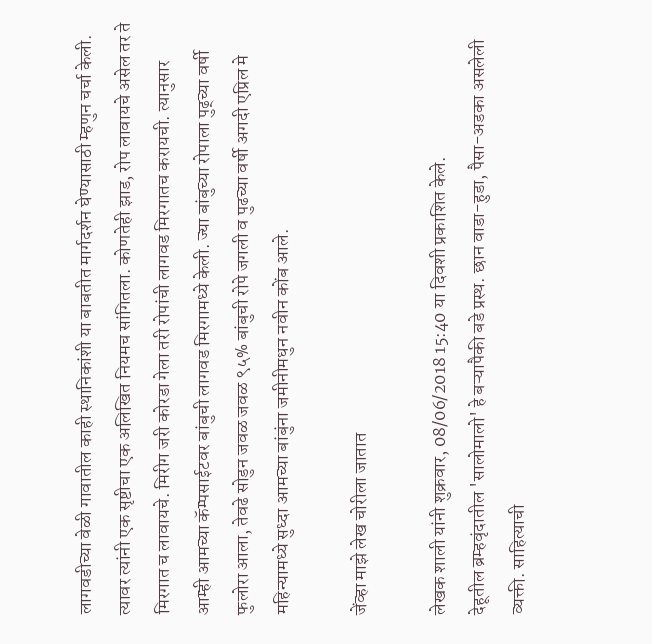लागवडीच्या वेळी गावातील काही स्थानिकांशी या बाबतीत मार्गदर्शन घेण्यासाठी म्हणुन चर्चा केली. त्यावर त्यांनी एक सृष्टीचा एक अलिखित नियमच सांगितला. कोणतेही झाड, रोप लावायचे असेल तर ते मिरगात च लावायचे. मिरीग जरी कोरडा गेला तरी रोपांची लागवड मिरगातच करायची. त्यानुसार आम्ही आमच्या कॅम्पसाईटवर बांबुची लागवड मिरगामध्ये केली. ज्या बांबुच्या रोपाला पुढ्च्या वर्षी फुलोरा आला, तेवढे सोडुन जवळ जवळ ९५% बांबुची रोपे जगली व पुढच्या वर्षी अगदी एप्रिल मे महिन्यामध्ये सुध्दा आमच्या बांबुंना जमीनीमधुन नवीन कोंब आले.

जेंव्हा माझे लेख चोरीला जातात

लेखक शाली यांनी शुक्रवार, 08/06/2018 15:40 या दिवशी प्रकाशित केले.
देहूतील ब्रम्हवृंदातील 'सालोमालो' हे बऱ्यापैकी बडे प्रस्थ. छान वाडा-हुडा, पैसा-अडका असलेली व्यक्ती. साहित्याची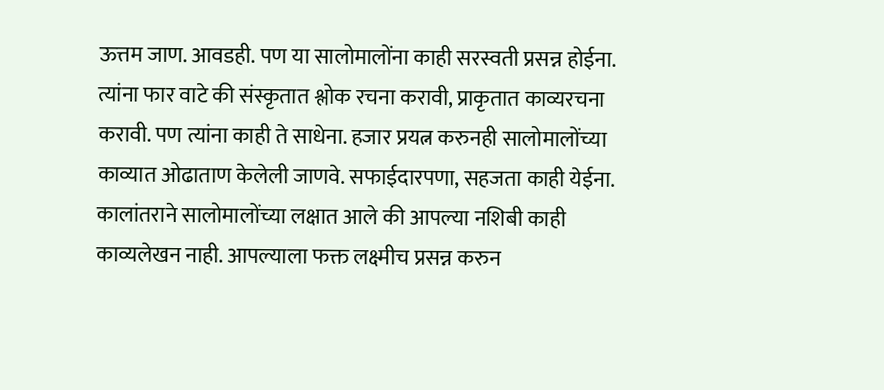ऊत्तम जाण. आवडही. पण या सालोमालोंना काही सरस्वती प्रसन्न होईना. त्यांना फार वाटे की संस्कृतात श्लोक रचना करावी, प्राकृतात काव्यरचना करावी. पण त्यांना काही ते साधेना. हजार प्रयत्न करुनही सालोमालोंच्या काव्यात ओढाताण केलेली जाणवे. सफाईदारपणा, सहजता काही येईना. कालांतराने सालोमालोंच्या लक्षात आले की आपल्या नशिबी काही काव्यलेखन नाही. आपल्याला फक्त लक्ष्मीच प्रसन्न करुन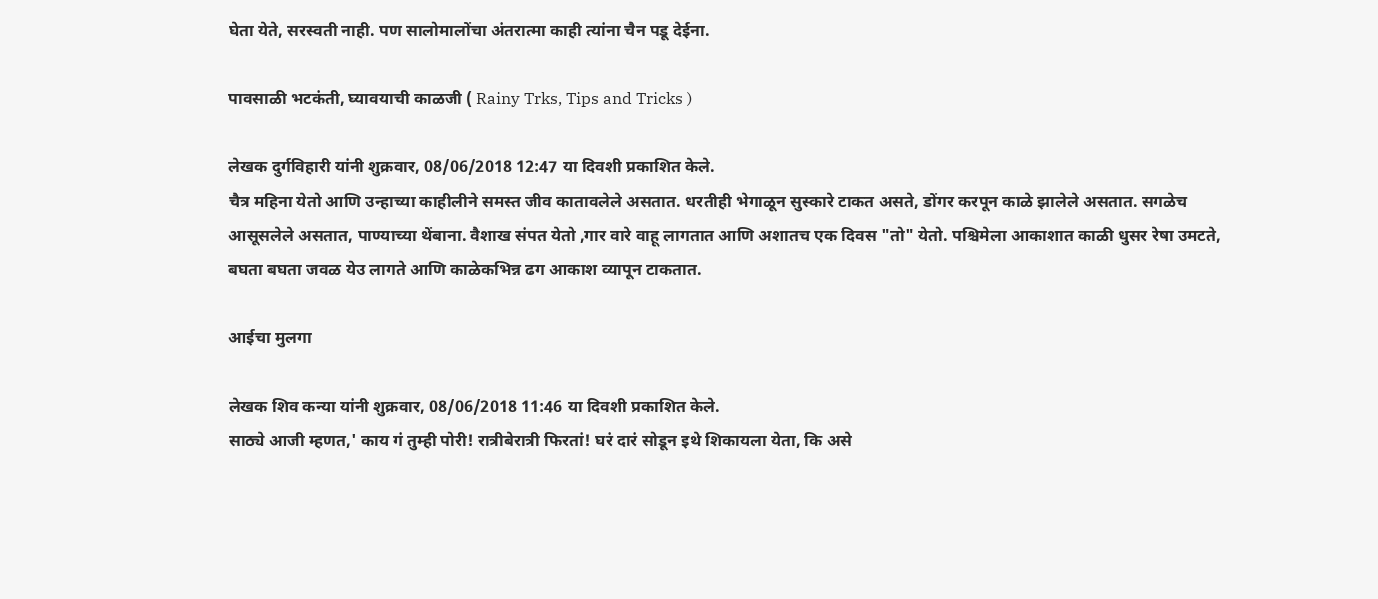घेता येते, सरस्वती नाही. पण सालोमालोंचा अंतरात्मा काही त्यांना चैन पडू देईना.

पावसाळी भटकंती, घ्यावयाची काळजी ( Rainy Trks, Tips and Tricks )

लेखक दुर्गविहारी यांनी शुक्रवार, 08/06/2018 12:47 या दिवशी प्रकाशित केले.
चैत्र महिना येतो आणि उन्हाच्या काहीलीने समस्त जीव कातावलेले असतात. धरतीही भेगाळून सुस्कारे टाकत असते, डोंगर करपून काळे झालेले असतात. सगळेच आसूसलेले असतात, पाण्याच्या थेंबाना. वैशाख संपत येतो ,गार वारे वाहू लागतात आणि अशातच एक दिवस "तो" येतो. पश्चिमेला आकाशात काळी धुसर रेषा उमटते, बघता बघता जवळ येउ लागते आणि काळेकभिन्न ढग आकाश व्यापून टाकतात.

आईचा मुलगा

लेखक शिव कन्या यांनी शुक्रवार, 08/06/2018 11:46 या दिवशी प्रकाशित केले.
साठ्ये आजी म्हणत,' काय गं तुम्ही पोरी! रात्रीबेरात्री फिरतां! घरं दारं सोडून इथे शिकायला येता, कि असे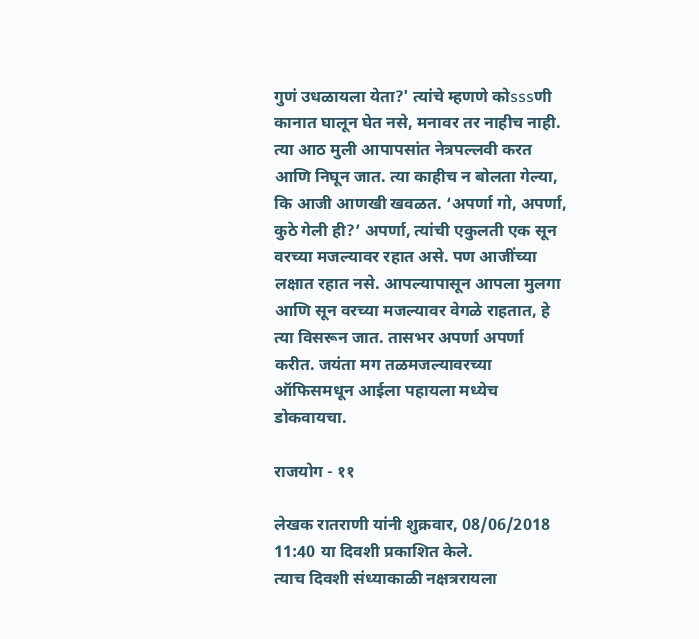गुणं उधळायला येता?' त्यांचे म्हणणे कोsssणी कानात घालून घेत नसे, मनावर तर नाहीच नाही. त्या आठ मुली आपापसांत नेत्रपल्लवी करत आणि निघून जात. त्या काहीच न बोलता गेल्या, कि आजी आणखी खवळत. ‘अपर्णा गो, अपर्णा, कुठे गेली ही?’ अपर्णा, त्यांची एकुलती एक सून वरच्या मजल्यावर रहात असे. पण आजींच्या लक्षात रहात नसे. आपल्यापासून आपला मुलगा आणि सून वरच्या मजल्यावर वेगळे राहतात, हे त्या विसरून जात. तासभर अपर्णा अपर्णा करीत. जयंता मग तळमजल्यावरच्या ऑफिसमधून आईला पहायला मध्येच डोकवायचा.

राजयोग - ११

लेखक रातराणी यांनी शुक्रवार, 08/06/2018 11:40 या दिवशी प्रकाशित केले.
त्याच दिवशी संध्याकाळी नक्षत्ररायला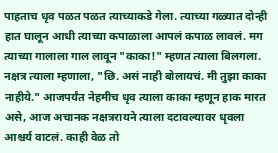पाहताच धृव पळत पळत त्याच्याकडे गेला. त्याच्या गळ्यात दोन्ही हात घालून आधी त्याच्या कपाळाला आपलं कपाळ लावलं. मग त्याच्या गालाला गाल लावून "काका!" म्हणत त्याला बिलगला. नक्षत्र त्याला म्हणाला, "छि. असं नाही बोलायचं. मी तुझा काका नाहीये." आजपर्यंत नेहमीच धृव त्याला काका म्हणून हाक मारत असे, आज अचानक नक्षत्ररायने त्याला दटावल्यावर धृवला आश्चर्य वाटलं. काही वेळ तो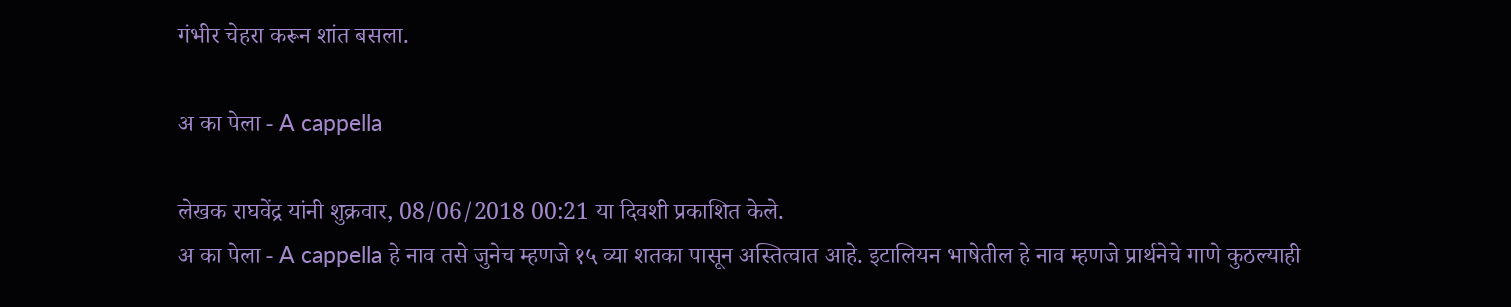गंभीर चेहरा करून शांत बसला.

अ का पेला - A cappella

लेखक राघवेंद्र यांनी शुक्रवार, 08/06/2018 00:21 या दिवशी प्रकाशित केले.
अ का पेला - A cappella हे नाव तसे जुनेच म्हणजे १५ व्या शतका पासून अस्तित्वात आहे. इटालियन भाषेतील हे नाव म्हणजे प्रार्थनेचे गाणे कुठल्याही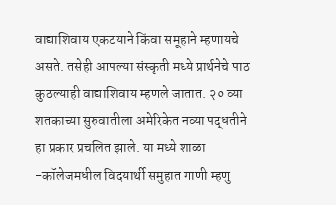वाद्याशिवाय एकटयाने किंवा समूहाने म्हणायचे असते. तसेही आपल्या संस्कृती मध्ये प्रार्थनेचे पाठ कुठल्याही वाद्याशिवाय म्हणले जातात. २० व्या शतकाच्या सुरुवातीला अमेरिकेत नव्या पद्धतीने हा प्रकार प्रचलित झाले. या मध्ये शाळा -कॉलेजमधील विदयार्थी समुहात गाणी म्हणु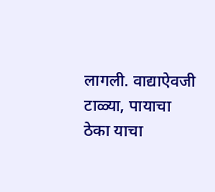लागली. वाद्याऐवजी टाळ्या, पायाचा ठेका याचा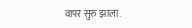वापर सुरु झाला.